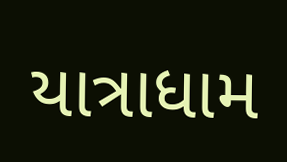યાત્રાધામ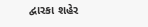દ્વારકા શહેર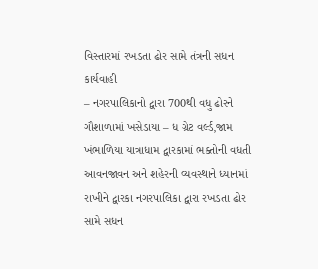વિસ્તારમાં રખડતા ઢોર સામે તંત્રની સધન કાર્યવાહી
– નગરપાલિકાનો દ્વારા 700થી વધુ ઢોરને ગૌશાળામાં ખસેડાયા – ધ ગ્રેટ વર્લ્ડ,જામ ખંભાળિયા યાત્રાધામ દ્વારકામાં ભક્તોની વધતી આવનજાવન અને શહેરની વ્યવસ્થાને ધ્યાનમાં રાખીને દ્વારકા નગરપાલિકા દ્વારા રખડતા ઢોર સામે સધન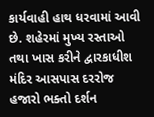કાર્યવાહી હાથ ધરવામાં આવી છે. શહેરમાં મુખ્ય રસ્તાઓ તથા ખાસ કરીને દ્વારકાધીશ મંદિર આસપાસ દરરોજ હજારો ભક્તો દર્શન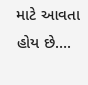માટે આવતા હોય છે….